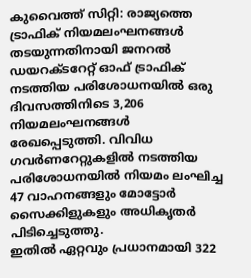കുവൈത്ത് സിറ്റി: രാജ്യത്തെ ട്രാഫിക് നിയമലംഘനങ്ങൾ തടയുന്നതിനായി ജനറൽ ഡയറക്ടറേറ്റ് ഓഫ് ട്രാഫിക് നടത്തിയ പരിശോധനയിൽ ഒരു ദിവസത്തിനിടെ 3,206 നിയമലംഘനങ്ങൾ രേഖപ്പെടുത്തി. വിവിധ ഗവർണറേറ്റുകളിൽ നടത്തിയ പരിശോധനയിൽ നിയമം ലംഘിച്ച 47 വാഹനങ്ങളും മോട്ടോർ സൈക്കിളുകളും അധികൃതർ പിടിച്ചെടുത്തു.
ഇതിൽ ഏറ്റവും പ്രധാനമായി 322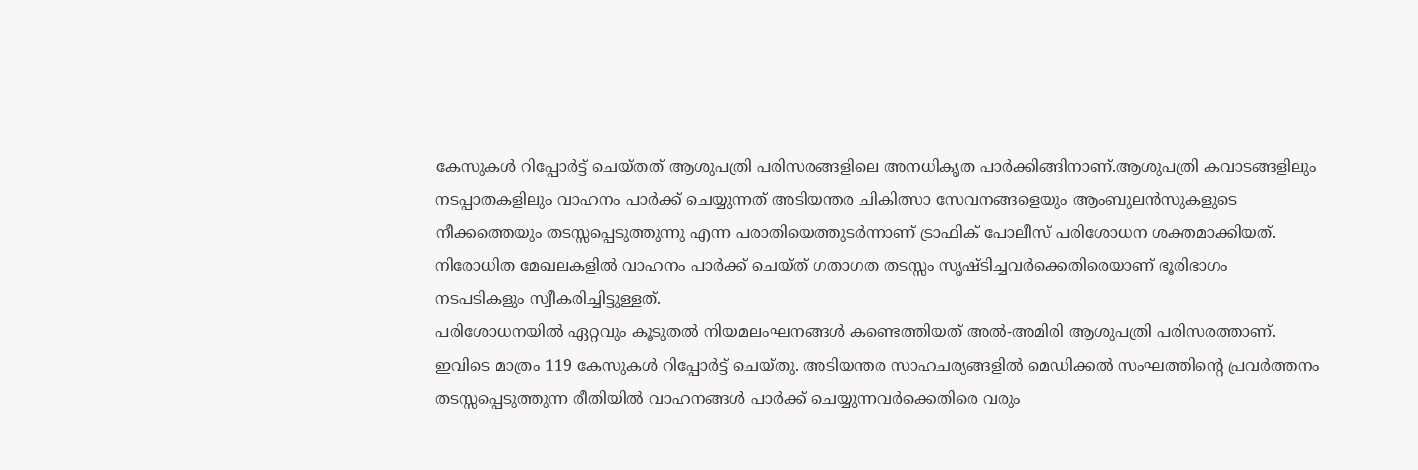കേസുകൾ റിപ്പോർട്ട് ചെയ്തത് ആശുപത്രി പരിസരങ്ങളിലെ അനധികൃത പാർക്കിങ്ങിനാണ്.ആശുപത്രി കവാടങ്ങളിലും നടപ്പാതകളിലും വാഹനം പാർക്ക് ചെയ്യുന്നത് അടിയന്തര ചികിത്സാ സേവനങ്ങളെയും ആംബുലൻസുകളുടെ നീക്കത്തെയും തടസ്സപ്പെടുത്തുന്നു എന്ന പരാതിയെത്തുടർന്നാണ് ട്രാഫിക് പോലീസ് പരിശോധന ശക്തമാക്കിയത്. നിരോധിത മേഖലകളിൽ വാഹനം പാർക്ക് ചെയ്ത് ഗതാഗത തടസ്സം സൃഷ്ടിച്ചവർക്കെതിരെയാണ് ഭൂരിഭാഗം നടപടികളും സ്വീകരിച്ചിട്ടുള്ളത്.
പരിശോധനയിൽ ഏറ്റവും കൂടുതൽ നിയമലംഘനങ്ങൾ കണ്ടെത്തിയത് അൽ-അമിരി ആശുപത്രി പരിസരത്താണ്. ഇവിടെ മാത്രം 119 കേസുകൾ റിപ്പോർട്ട് ചെയ്തു. അടിയന്തര സാഹചര്യങ്ങളിൽ മെഡിക്കൽ സംഘത്തിന്റെ പ്രവർത്തനം തടസ്സപ്പെടുത്തുന്ന രീതിയിൽ വാഹനങ്ങൾ പാർക്ക് ചെയ്യുന്നവർക്കെതിരെ വരും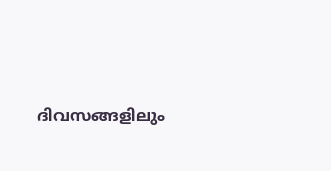ദിവസങ്ങളിലും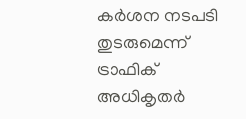കർശന നടപടി തുടരുമെന്ന് ട്രാഫിക് അധികൃതർ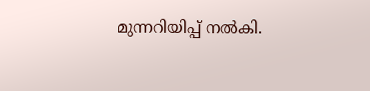മുന്നറിയിപ്പ് നൽകി.